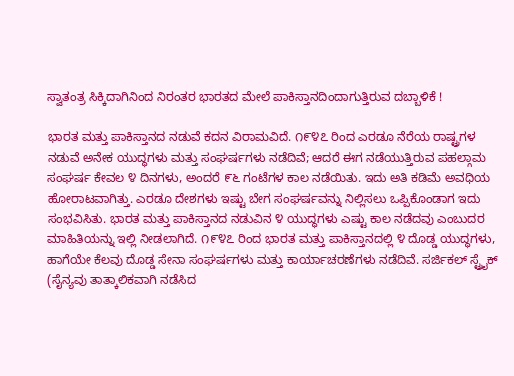ಸ್ವಾತಂತ್ರ ಸಿಕ್ಕಿದಾಗಿನಿಂದ ನಿರಂತರ ಭಾರತದ ಮೇಲೆ ಪಾಕಿಸ್ತಾನದಿಂದಾಗುತ್ತಿರುವ ದಬ್ಬಾಳಿಕೆ !

ಭಾರತ ಮತ್ತು ಪಾಕಿಸ್ತಾನದ ನಡುವೆ ಕದನ ವಿರಾಮವಿದೆ. ೧೯೪೭ ರಿಂದ ಎರಡೂ ನೆರೆಯ ರಾಷ್ಟ್ರಗಳ ನಡುವೆ ಅನೇಕ ಯುದ್ಧಗಳು ಮತ್ತು ಸಂಘರ್ಷಗಳು ನಡೆದಿವೆ; ಆದರೆ ಈಗ ನಡೆಯುತ್ತಿರುವ ಪಹಲ್ಗಾಮ ಸಂಘರ್ಷ ಕೇವಲ ೪ ದಿನಗಳು, ಅಂದರೆ ೯೬ ಗಂಟೆಗಳ ಕಾಲ ನಡೆಯಿತು. ಇದು ಅತಿ ಕಡಿಮೆ ಅವಧಿಯ ಹೋರಾಟವಾಗಿತ್ತು. ಎರಡೂ ದೇಶಗಳು ಇಷ್ಟು ಬೇಗ ಸಂಘರ್ಷವನ್ನು ನಿಲ್ಲಿಸಲು ಒಪ್ಪಿಕೊಂಡಾಗ ಇದು ಸಂಭವಿಸಿತು. ಭಾರತ ಮತ್ತು ಪಾಕಿಸ್ತಾನದ ನಡುವಿನ ೪ ಯುದ್ಧಗಳು ಎಷ್ಟು ಕಾಲ ನಡೆದವು ಎಂಬುದರ ಮಾಹಿತಿಯನ್ನು ಇಲ್ಲಿ ನೀಡಲಾಗಿದೆ. ೧೯೪೭ ರಿಂದ ಭಾರತ ಮತ್ತು ಪಾಕಿಸ್ತಾನದಲ್ಲಿ ೪ ದೊಡ್ಡ ಯುದ್ಧಗಳು, ಹಾಗೆಯೇ ಕೆಲವು ದೊಡ್ಡ ಸೇನಾ ಸಂಘರ್ಷಗಳು ಮತ್ತು ಕಾರ್ಯಾಚರಣೆಗಳು ನಡೆದಿವೆ. ಸರ್ಜಿಕಲ್ ಸ್ಟ್ರೈಕ್ (ಸೈನ್ಯವು ತಾತ್ಕಾಲಿಕವಾಗಿ ನಡೆಸಿದ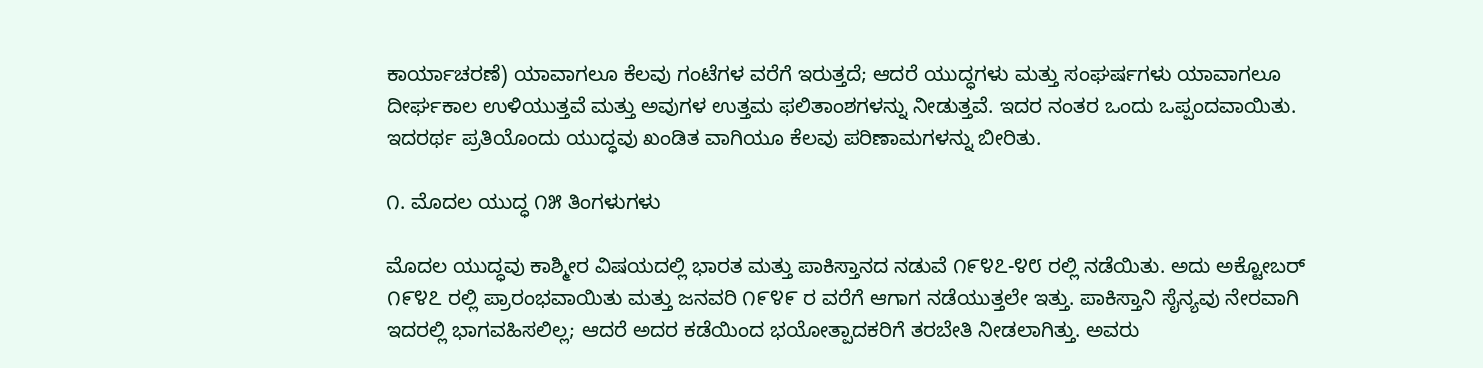ಕಾರ್ಯಾಚರಣೆ) ಯಾವಾಗಲೂ ಕೆಲವು ಗಂಟೆಗಳ ವರೆಗೆ ಇರುತ್ತದೆ; ಆದರೆ ಯುದ್ಧಗಳು ಮತ್ತು ಸಂಘರ್ಷಗಳು ಯಾವಾಗಲೂ ದೀರ್ಘಕಾಲ ಉಳಿಯುತ್ತವೆ ಮತ್ತು ಅವುಗಳ ಉತ್ತಮ ಫಲಿತಾಂಶಗಳನ್ನು ನೀಡುತ್ತವೆ. ಇದರ ನಂತರ ಒಂದು ಒಪ್ಪಂದವಾಯಿತು. ಇದರರ್ಥ ಪ್ರತಿಯೊಂದು ಯುದ್ಧವು ಖಂಡಿತ ವಾಗಿಯೂ ಕೆಲವು ಪರಿಣಾಮಗಳನ್ನು ಬೀರಿತು.

೧. ಮೊದಲ ಯುದ್ಧ ೧೫ ತಿಂಗಳುಗಳು

ಮೊದಲ ಯುದ್ಧವು ಕಾಶ್ಮೀರ ವಿಷಯದಲ್ಲಿ ಭಾರತ ಮತ್ತು ಪಾಕಿಸ್ತಾನದ ನಡುವೆ ೧೯೪೭-೪೮ ರಲ್ಲಿ ನಡೆಯಿತು. ಅದು ಅಕ್ಟೋಬರ್ ೧೯೪೭ ರಲ್ಲಿ ಪ್ರಾರಂಭವಾಯಿತು ಮತ್ತು ಜನವರಿ ೧೯೪೯ ರ ವರೆಗೆ ಆಗಾಗ ನಡೆಯುತ್ತಲೇ ಇತ್ತು. ಪಾಕಿಸ್ತಾನಿ ಸೈನ್ಯವು ನೇರವಾಗಿ ಇದರಲ್ಲಿ ಭಾಗವಹಿಸಲಿಲ್ಲ; ಆದರೆ ಅದರ ಕಡೆಯಿಂದ ಭಯೋತ್ಪಾದಕರಿಗೆ ತರಬೇತಿ ನೀಡಲಾಗಿತ್ತು. ಅವರು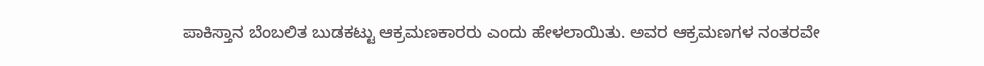ಪಾಕಿಸ್ತಾನ ಬೆಂಬಲಿತ ಬುಡಕಟ್ಟು ಆಕ್ರಮಣಕಾರರು ಎಂದು ಹೇಳಲಾಯಿತು. ಅವರ ಆಕ್ರಮಣಗಳ ನಂತರವೇ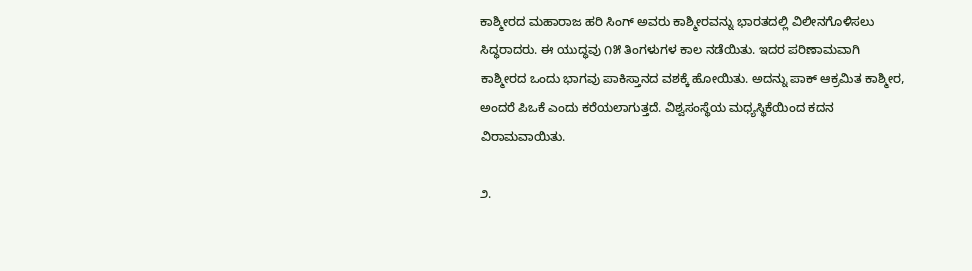ಕಾಶ್ಮೀರದ ಮಹಾರಾಜ ಹರಿ ಸಿಂಗ್ ಅವರು ಕಾಶ್ಮೀರವನ್ನು ಭಾರತದಲ್ಲಿ ವಿಲೀನಗೊಳಿಸಲು ಸಿದ್ಧರಾದರು. ಈ ಯುದ್ಧವು ೧೫ ತಿಂಗಳುಗಳ ಕಾಲ ನಡೆಯಿತು. ಇದರ ಪರಿಣಾಮವಾಗಿ ಕಾಶ್ಮೀರದ ಒಂದು ಭಾಗವು ಪಾಕಿಸ್ತಾನದ ವಶಕ್ಕೆ ಹೋಯಿತು. ಅದನ್ನು ಪಾಕ್ ಆಕ್ರಮಿತ ಕಾಶ್ಮೀರ, ಅಂದರೆ ಪಿಒಕೆ ಎಂದು ಕರೆಯಲಾಗುತ್ತದೆ. ವಿಶ್ವಸಂಸ್ಥೆಯ ಮಧ್ಯಸ್ಥಿಕೆಯಿಂದ ಕದನ ವಿರಾಮವಾಯಿತು.

೨.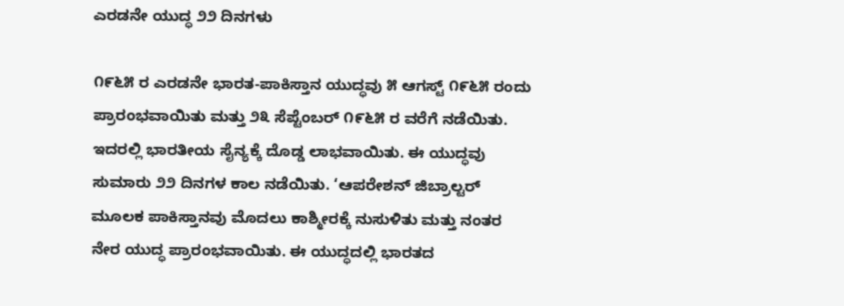ಎರಡನೇ ಯುದ್ಧ ೨೨ ದಿನಗಳು

೧೯೬೫ ರ ಎರಡನೇ ಭಾರತ-ಪಾಕಿಸ್ತಾನ ಯುದ್ಧವು ೫ ಆಗಸ್ಟ್ ೧೯೬೫ ರಂದು ಪ್ರಾರಂಭವಾಯಿತು ಮತ್ತು ೨೩ ಸೆಪ್ಟೆಂಬರ್ ೧೯೬೫ ರ ವರೆಗೆ ನಡೆಯಿತು. ಇದರಲ್ಲಿ ಭಾರತೀಯ ಸೈನ್ಯಕ್ಕೆ ದೊಡ್ಡ ಲಾಭವಾಯಿತು. ಈ ಯುದ್ಧವು ಸುಮಾರು ೨೨ ದಿನಗಳ ಕಾಲ ನಡೆಯಿತು. ‘ಆಪರೇಶನ್ ಜಿಬ್ರಾಲ್ಟರ್ ಮೂಲಕ ಪಾಕಿಸ್ತಾನವು ಮೊದಲು ಕಾಶ್ಮೀರಕ್ಕೆ ನುಸುಳಿತು ಮತ್ತು ನಂತರ ನೇರ ಯುದ್ಧ ಪ್ರಾರಂಭವಾಯಿತು. ಈ ಯುದ್ಧದಲ್ಲಿ ಭಾರತದ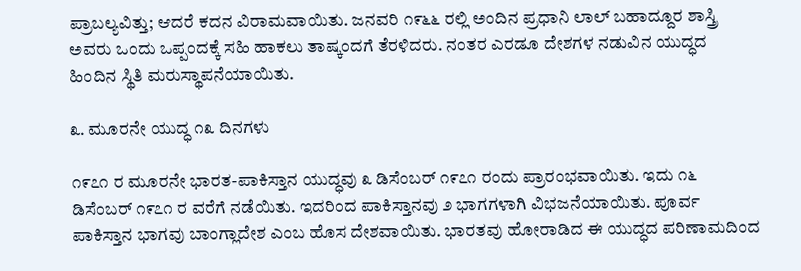ಪ್ರಾಬಲ್ಯವಿತ್ತು; ಆದರೆ ಕದನ ವಿರಾಮವಾಯಿತು. ಜನವರಿ ೧೯೬೬ ರಲ್ಲಿ ಅಂದಿನ ಪ್ರಧಾನಿ ಲಾಲ್ ಬಹಾದ್ದೂರ ಶಾಸ್ತ್ರಿ ಅವರು ಒಂದು ಒಪ್ಪಂದಕ್ಕೆ ಸಹಿ ಹಾಕಲು ತಾಷ್ಕಂದಗೆ ತೆರಳಿದರು. ನಂತರ ಎರಡೂ ದೇಶಗಳ ನಡುವಿನ ಯುದ್ಧದ ಹಿಂದಿನ ಸ್ಥಿತಿ ಮರುಸ್ಥಾಪನೆಯಾಯಿತು.

೩. ಮೂರನೇ ಯುದ್ಧ ೧೩ ದಿನಗಳು

೧೯೭೧ ರ ಮೂರನೇ ಭಾರತ-ಪಾಕಿಸ್ತಾನ ಯುದ್ಧವು ೩ ಡಿಸೆಂಬರ್ ೧೯೭೧ ರಂದು ಪ್ರಾರಂಭವಾಯಿತು. ಇದು ೧೬ ಡಿಸೆಂಬರ್ ೧೯೭೧ ರ ವರೆಗೆ ನಡೆಯಿತು. ಇದರಿಂದ ಪಾಕಿಸ್ತಾನವು ೨ ಭಾಗಗಳಾಗಿ ವಿಭಜನೆಯಾಯಿತು. ಪೂರ್ವ ಪಾಕಿಸ್ತಾನ ಭಾಗವು ಬಾಂಗ್ಲಾದೇಶ ಎಂಬ ಹೊಸ ದೇಶವಾಯಿತು. ಭಾರತವು ಹೋರಾಡಿದ ಈ ಯುದ್ಧದ ಪರಿಣಾಮದಿಂದ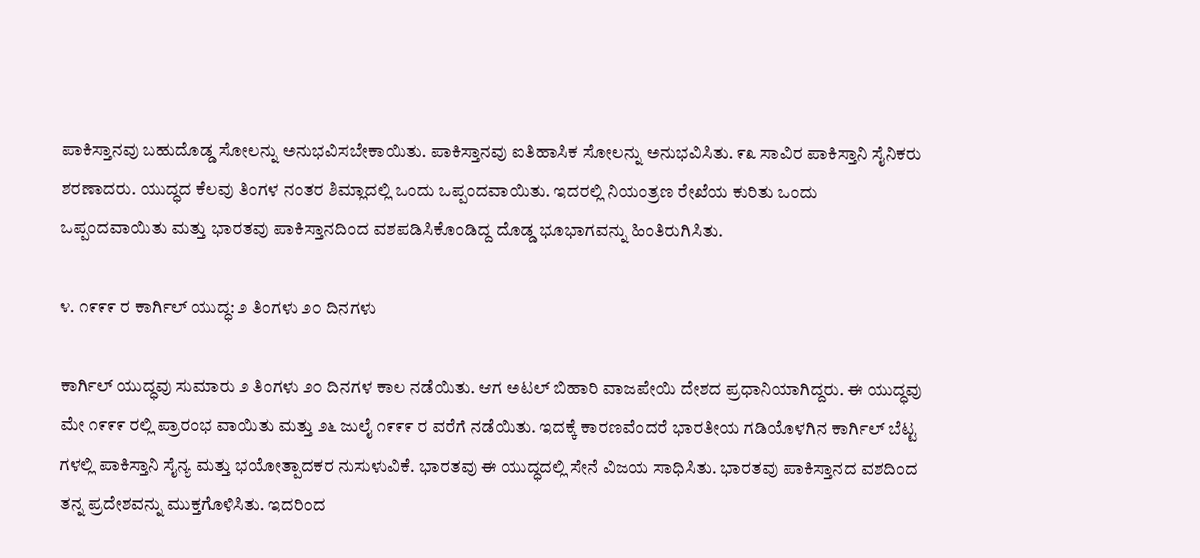ಪಾಕಿಸ್ತಾನವು ಬಹುದೊಡ್ಡ ಸೋಲನ್ನು ಅನುಭವಿಸಬೇಕಾಯಿತು. ಪಾಕಿಸ್ತಾನವು ಐತಿಹಾಸಿಕ ಸೋಲನ್ನು ಅನುಭವಿಸಿತು. ೯೩ ಸಾವಿರ ಪಾಕಿಸ್ತಾನಿ ಸೈನಿಕರು ಶರಣಾದರು. ಯುದ್ಧದ ಕೆಲವು ತಿಂಗಳ ನಂತರ ಶಿಮ್ಲಾದಲ್ಲಿ ಒಂದು ಒಪ್ಪಂದವಾಯಿತು. ಇದರಲ್ಲಿ ನಿಯಂತ್ರಣ ರೇಖೆಯ ಕುರಿತು ಒಂದು ಒಪ್ಪಂದವಾಯಿತು ಮತ್ತು ಭಾರತವು ಪಾಕಿಸ್ತಾನದಿಂದ ವಶಪಡಿಸಿಕೊಂಡಿದ್ದ ದೊಡ್ಡ ಭೂಭಾಗವನ್ನು ಹಿಂತಿರುಗಿಸಿತು.

೪. ೧೯೯೯ ರ ಕಾರ್ಗಿಲ್ ಯುದ್ಧ: ೨ ತಿಂಗಳು ೨೦ ದಿನಗಳು

ಕಾರ್ಗಿಲ್ ಯುದ್ಧವು ಸುಮಾರು ೨ ತಿಂಗಳು ೨೦ ದಿನಗಳ ಕಾಲ ನಡೆಯಿತು. ಆಗ ಅಟಲ್ ಬಿಹಾರಿ ವಾಜಪೇಯಿ ದೇಶದ ಪ್ರಧಾನಿಯಾಗಿದ್ದರು. ಈ ಯುದ್ಧವು ಮೇ ೧೯೯೯ ರಲ್ಲಿ ಪ್ರಾರಂಭ ವಾಯಿತು ಮತ್ತು ೨೬ ಜುಲೈ ೧೯೯೯ ರ ವರೆಗೆ ನಡೆಯಿತು. ಇದಕ್ಕೆ ಕಾರಣವೆಂದರೆ ಭಾರತೀಯ ಗಡಿಯೊಳಗಿನ ಕಾರ್ಗಿಲ್ ಬೆಟ್ಟ ಗಳಲ್ಲಿ ಪಾಕಿಸ್ತಾನಿ ಸೈನ್ಯ ಮತ್ತು ಭಯೋತ್ಪಾದಕರ ನುಸುಳುವಿಕೆ. ಭಾರತವು ಈ ಯುದ್ಧದಲ್ಲಿ ಸೇನೆ ವಿಜಯ ಸಾಧಿಸಿತು. ಭಾರತವು ಪಾಕಿಸ್ತಾನದ ವಶದಿಂದ ತನ್ನ ಪ್ರದೇಶವನ್ನು ಮುಕ್ತಗೊಳಿಸಿತು. ಇದರಿಂದ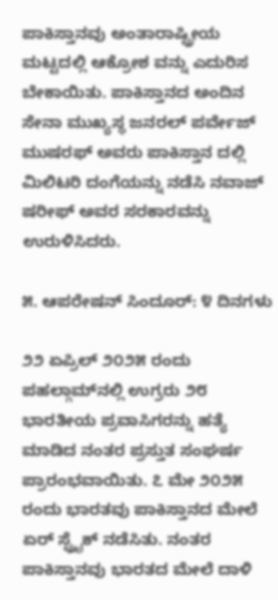ಪಾಕಿಸ್ತಾನವು ಅಂತಾರಾಷ್ಟ್ರೀಯ ಮಟ್ಟದಲ್ಲಿ ಆಕ್ರೋಶ ವನ್ನು ಎದುರಿಸ ಬೇಕಾಯಿತು. ಪಾಕಿಸ್ತಾನದ ಅಂದಿನ ಸೇನಾ ಮುಖ್ಯಸ್ಥ ಜನರಲ್ ಪರ್ವೇಜ್ ಮುಷರಫ್ ಅವರು ಪಾಕಿಸ್ತಾನ ದಲ್ಲಿ ಮಿಲಿಟರಿ ದಂಗೆಯನ್ನು ನಡೆಸಿ ನವಾಜ್ ಷರೀಫ್ ಅವರ ಸರಕಾರವನ್ನು ಉರುಳಿಸಿದರು.

೫. ಆಪರೇಷನ್ ಸಿಂದೂರ್: ೪ ದಿನಗಳು

೨೨ ಏಪ್ರಿಲ್ ೨೦೨೫ ರಂದು ಪಹಲ್ಗಾಮ್‌ನಲ್ಲಿ ಉಗ್ರರು ೨೮ ಭಾರತೀಯ ಪ್ರವಾಸಿಗರನ್ನು ಹತ್ಯೆ ಮಾಡಿದ ನಂತರ ಪ್ರಸ್ತುತ ಸಂಘರ್ಷ ಪ್ರಾರಂಭವಾಯಿತು. ೭ ಮೇ ೨೦೨೫ ರಂದು ಭಾರತವು ಪಾಕಿಸ್ತಾನದ ಮೇಲೆ ಏರ್ ಸ್ಟ್ರೈಕ್ ನಡೆಸಿತು. ನಂತರ ಪಾಕಿಸ್ತಾನವು ಭಾರತದ ಮೇಲೆ ದಾಳಿ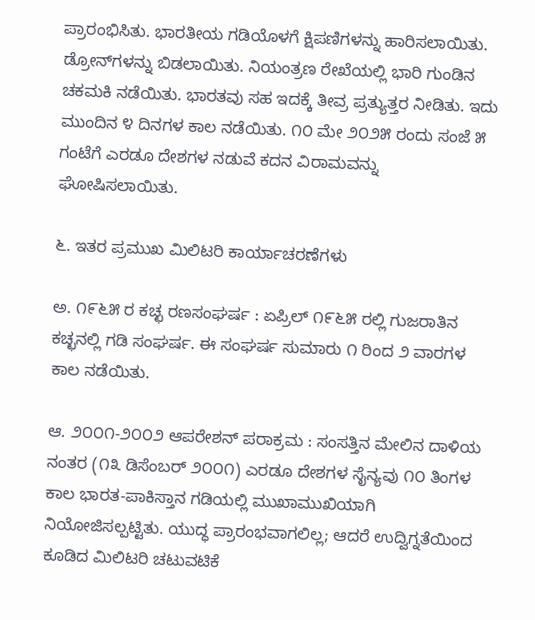ಪ್ರಾರಂಭಿಸಿತು. ಭಾರತೀಯ ಗಡಿಯೊಳಗೆ ಕ್ಷಿಪಣಿಗಳನ್ನು ಹಾರಿಸಲಾಯಿತು. ಡ್ರೋನ್‌ಗಳನ್ನು ಬಿಡಲಾಯಿತು. ನಿಯಂತ್ರಣ ರೇಖೆಯಲ್ಲಿ ಭಾರಿ ಗುಂಡಿನ ಚಕಮಕಿ ನಡೆಯಿತು. ಭಾರತವು ಸಹ ಇದಕ್ಕೆ ತೀವ್ರ ಪ್ರತ್ಯುತ್ತರ ನೀಡಿತು. ಇದು ಮುಂದಿನ ೪ ದಿನಗಳ ಕಾಲ ನಡೆಯಿತು. ೧೦ ಮೇ ೨೦೨೫ ರಂದು ಸಂಜೆ ೫ ಗಂಟೆಗೆ ಎರಡೂ ದೇಶಗಳ ನಡುವೆ ಕದನ ವಿರಾಮವನ್ನು ಘೋಷಿಸಲಾಯಿತು.

೬. ಇತರ ಪ್ರಮುಖ ಮಿಲಿಟರಿ ಕಾರ್ಯಾಚರಣೆಗಳು

ಅ. ೧೯೬೫ ರ ಕಚ್ಛ ರಣಸಂಘರ್ಷ : ಏಪ್ರಿಲ್ ೧೯೬೫ ರಲ್ಲಿ ಗುಜರಾತಿನ ಕಚ್ಛನಲ್ಲಿ ಗಡಿ ಸಂಘರ್ಷ. ಈ ಸಂಘರ್ಷ ಸುಮಾರು ೧ ರಿಂದ ೨ ವಾರಗಳ ಕಾಲ ನಡೆಯಿತು.

ಆ. ೨೦೦೧-೨೦೦೨ ಆಪರೇಶನ್ ಪರಾಕ್ರಮ : ಸಂಸತ್ತಿನ ಮೇಲಿನ ದಾಳಿಯ ನಂತರ (೧೩ ಡಿಸೆಂಬರ್ ೨೦೦೧) ಎರಡೂ ದೇಶಗಳ ಸೈನ್ಯವು ೧೦ ತಿಂಗಳ ಕಾಲ ಭಾರತ-ಪಾಕಿಸ್ತಾನ ಗಡಿಯಲ್ಲಿ ಮುಖಾಮುಖಿಯಾಗಿ ನಿಯೋಜಿಸಲ್ಪಟ್ಟಿತು. ಯುದ್ಧ ಪ್ರಾರಂಭವಾಗಲಿಲ್ಲ; ಆದರೆ ಉದ್ವಿಗ್ನತೆಯಿಂದ ಕೂಡಿದ ಮಿಲಿಟರಿ ಚಟುವಟಿಕೆ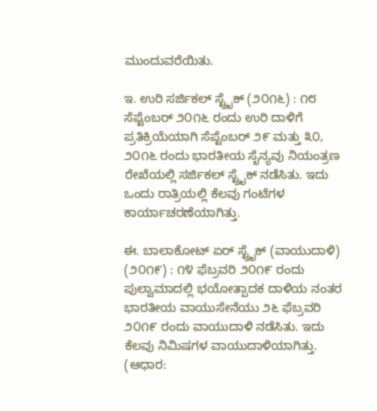ಮುಂದುವರೆಯಿತು.

ಇ. ಉರಿ ಸರ್ಜಿಕಲ್ ಸ್ಟ್ರೈಕ್ (೨೦೧೬) : ೧೮ ಸೆಪ್ಟೆಂಬರ್ ೨೦೧೬ ರಂದು ಉರಿ ದಾಳಿಗೆ ಪ್ರತಿಕ್ರಿಯೆಯಾಗಿ ಸೆಪ್ಟೆಂಬರ್ ೨೯ ಮತ್ತು ೩೦, ೨೦೧೬ ರಂದು ಭಾರತೀಯ ಸೈನ್ಯವು ನಿಯಂತ್ರಣ ರೇಖೆಯಲ್ಲಿ ಸರ್ಜಿಕಲ್ ಸ್ಟ್ರೈಕ್ ನಡೆಸಿತು. ಇದು ಒಂದು ರಾತ್ರಿಯಲ್ಲಿ ಕೆಲವು ಗಂಟೆಗಳ ಕಾರ್ಯಾಚರಣೆಯಾಗಿತ್ತು.

ಈ. ಬಾಲಾಕೋಟ್ ಏರ್ ಸ್ಟ್ರೈಕ್ (ವಾಯುದಾಳಿ) (೨೦೧೯) : ೧೪ ಫೆಬ್ರವರಿ ೨೦೧೯ ರಂದು ಪುಲ್ವಾಮಾದಲ್ಲಿ ಭಯೋತ್ಪಾದಕ ದಾಳಿಯ ನಂತರ ಭಾರತೀಯ ವಾಯುಸೇನೆಯು ೨೬ ಫೆಬ್ರವರಿ ೨೦೧೯ ರಂದು ವಾಯುದಾಳಿ ನಡೆಸಿತು. ಇದು ಕೆಲವು ನಿಮಿಷಗಳ ವಾಯುದಾಳಿಯಾಗಿತ್ತು.
(ಆಧಾರ: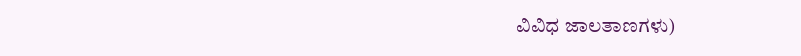ವಿವಿಧ ಜಾಲತಾಣಗಳು)